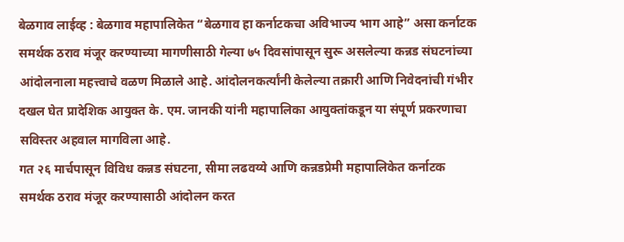बेळगाव लाईव्ह : बेळगाव महापालिकेत “बेळगाव हा कर्नाटकचा अविभाज्य भाग आहे” असा कर्नाटक समर्थक ठराव मंजूर करण्याच्या मागणीसाठी गेल्या ७५ दिवसांपासून सुरू असलेल्या कन्नड संघटनांच्या आंदोलनाला महत्त्वाचे वळण मिळाले आहे. आंदोलनकर्त्यांनी केलेल्या तक्रारी आणि निवेदनांची गंभीर दखल घेत प्रादेशिक आयुक्त के. एम. जानकी यांनी महापालिका आयुक्तांकडून या संपूर्ण प्रकरणाचा सविस्तर अहवाल मागविला आहे.
गत २६ मार्चपासून विविध कन्नड संघटना, सीमा लढवय्ये आणि कन्नडप्रेमी महापालिकेत कर्नाटक समर्थक ठराव मंजूर करण्यासाठी आंदोलन करत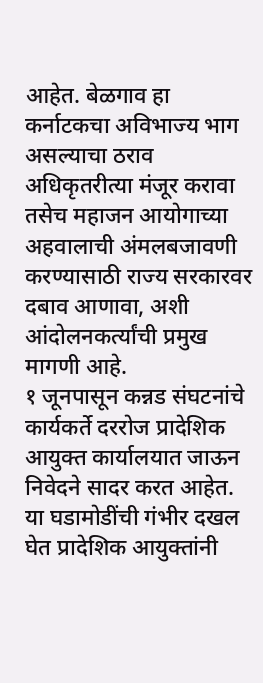आहेत. बेळगाव हा कर्नाटकचा अविभाज्य भाग असल्याचा ठराव अधिकृतरीत्या मंजूर करावा तसेच महाजन आयोगाच्या अहवालाची अंमलबजावणी करण्यासाठी राज्य सरकारवर दबाव आणावा, अशी आंदोलनकर्त्यांची प्रमुख मागणी आहे.
१ जूनपासून कन्नड संघटनांचे कार्यकर्ते दररोज प्रादेशिक आयुक्त कार्यालयात जाऊन निवेदने सादर करत आहेत. या घडामोडींची गंभीर दखल घेत प्रादेशिक आयुक्तांनी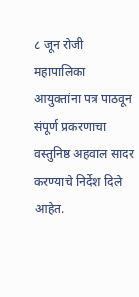८ जून रोजी महापालिका आयुक्तांना पत्र पाठवून संपूर्ण प्रकरणाचा वस्तुनिष्ठ अहवाल सादर करण्याचे निर्देश दिले आहेत.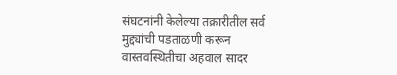संघटनांनी केलेल्या तक्रारीतील सर्व मुद्द्यांची पडताळणी करून वास्तवस्थितीचा अहवाल सादर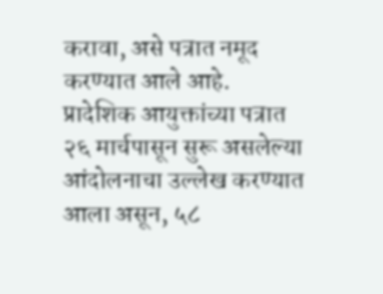करावा, असे पत्रात नमूद करण्यात आले आहे.
प्रादेशिक आयुक्तांच्या पत्रात २६ मार्चपासून सुरू असलेल्या आंदोलनाचा उल्लेख करण्यात आला असून, ५८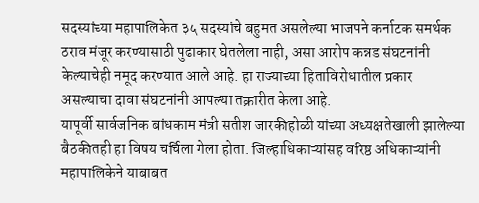सदस्यांच्या महापालिकेत ३५ सदस्यांचे बहुमत असलेल्या भाजपने कर्नाटक समर्थक ठराव मंजूर करण्यासाठी पुढाकार घेतलेला नाही, असा आरोप कन्नड संघटनांनी केल्याचेही नमूद करण्यात आले आहे. हा राज्याच्या हिताविरोधातील प्रकार असल्याचा दावा संघटनांनी आपल्या तक्रारीत केला आहे.
यापूर्वी सार्वजनिक बांधकाम मंत्री सतीश जारकीहोळी यांच्या अध्यक्षतेखाली झालेल्या बैठकीतही हा विषय चर्चिला गेला होता. जिल्हाधिकाऱ्यांसह वरिष्ठ अधिकाऱ्यांनी महापालिकेने याबाबत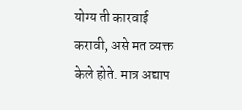योग्य ती कारवाई करावी, असे मत व्यक्त केले होते. मात्र अद्याप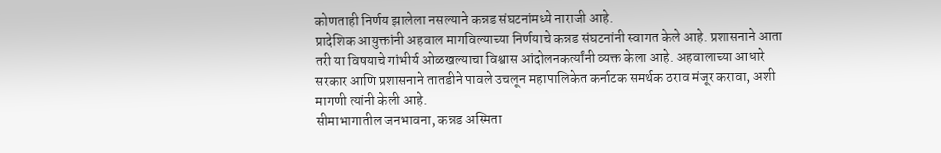कोणताही निर्णय झालेला नसल्याने कन्नड संघटनांमध्ये नाराजी आहे.
प्रादेशिक आयुक्तांनी अहवाल मागविल्याच्या निर्णयाचे कन्नड संघटनांनी स्वागत केले आहे. प्रशासनाने आता तरी या विषयाचे गांभीर्य ओळखल्याचा विश्वास आंदोलनकर्त्यांनी व्यक्त केला आहे. अहवालाच्या आधारे सरकार आणि प्रशासनाने तातडीने पावले उचलून महापालिकेत कर्नाटक समर्थक ठराव मंजूर करावा, अशी मागणी त्यांनी केली आहे.
सीमाभागातील जनभावना, कन्नड अस्मिता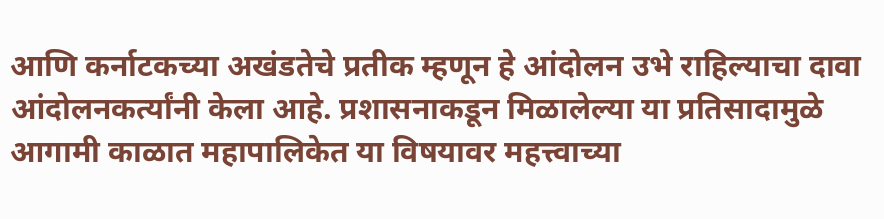आणि कर्नाटकच्या अखंडतेचे प्रतीक म्हणून हे आंदोलन उभे राहिल्याचा दावा आंदोलनकर्त्यांनी केला आहे. प्रशासनाकडून मिळालेल्या या प्रतिसादामुळे आगामी काळात महापालिकेत या विषयावर महत्त्वाच्या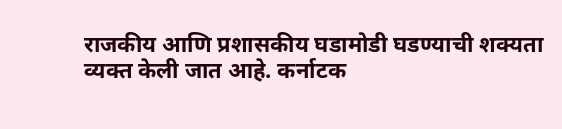राजकीय आणि प्रशासकीय घडामोडी घडण्याची शक्यता व्यक्त केली जात आहे. कर्नाटक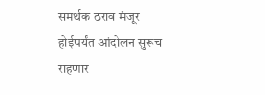समर्थक ठराव मंजूर होईपर्यंत आंदोलन सुरूच राहणार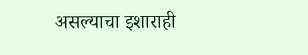असल्याचा इशाराही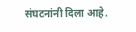संघटनांनी दिला आहे.